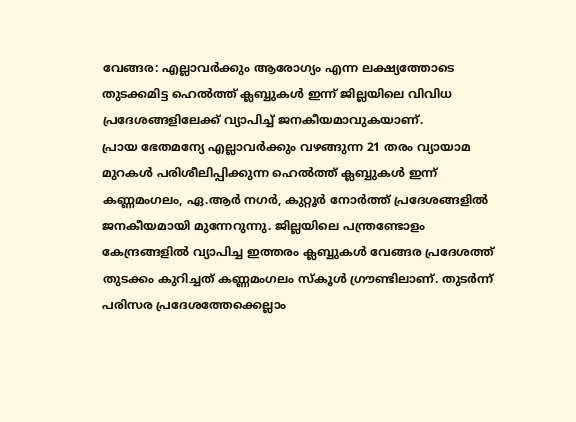വേങ്ങര: എല്ലാവർക്കും ആരോഗ്യം എന്ന ലക്ഷ്യത്തോടെ തുടക്കമിട്ട ഹെൽത്ത് ക്ലബ്ബുകൾ ഇന്ന് ജില്ലയിലെ വിവിധ പ്രദേശങ്ങളിലേക്ക് വ്യാപിച്ച് ജനകീയമാവുകയാണ്.
പ്രായ ഭേതമന്യേ എല്ലാവർക്കും വഴങ്ങുന്ന 21 തരം വ്യായാമ മുറകൾ പരിശീലിപ്പിക്കുന്ന ഹെൽത്ത് ക്ലബ്ബുകൾ ഇന്ന് കണ്ണമംഗലം, ഏ.ആർ നഗർ, കുറ്റൂർ നോർത്ത് പ്രദേശങ്ങളിൽ ജനകീയമായി മുന്നേറുന്നു. ജില്ലയിലെ പന്ത്രണ്ടോളം കേന്ദ്രങ്ങളിൽ വ്യാപിച്ച ഇത്തരം ക്ലബ്ബുകൾ വേങ്ങര പ്രദേശത്ത് തുടക്കം കുറിച്ചത് കണ്ണമംഗലം സ്കൂൾ ഗ്രൗണ്ടിലാണ്. തുടർന്ന് പരിസര പ്രദേശത്തേക്കെല്ലാം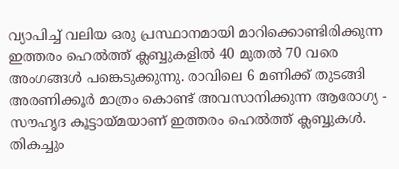വ്യാപിച്ച് വലിയ ഒരു പ്രസ്ഥാനമായി മാറിക്കൊണ്ടിരിക്കുന്ന ഇത്തരം ഹെൽത്ത് ക്ലബ്ബുകളിൽ 40 മുതൽ 70 വരെ അംഗങ്ങൾ പങ്കെടുക്കുന്നു. രാവിലെ 6 മണിക്ക് തുടങ്ങി അരണിക്കൂർ മാത്രം കൊണ്ട് അവസാനിക്കുന്ന ആരോഗ്യ - സൗഹൃദ കൂട്ടായ്മയാണ് ഇത്തരം ഹെൽത്ത് ക്ലബ്ബുകൾ. തികച്ചും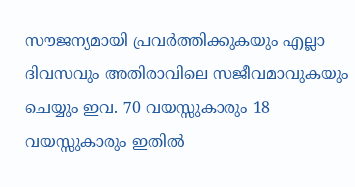സൗജന്യമായി പ്രവർത്തിക്കുകയും എല്ലാ ദിവസവും അതിരാവിലെ സജീവമാവുകയും ചെയ്യും ഇവ. 70 വയസ്സുകാരും 18 വയസ്സുകാരും ഇതിൽ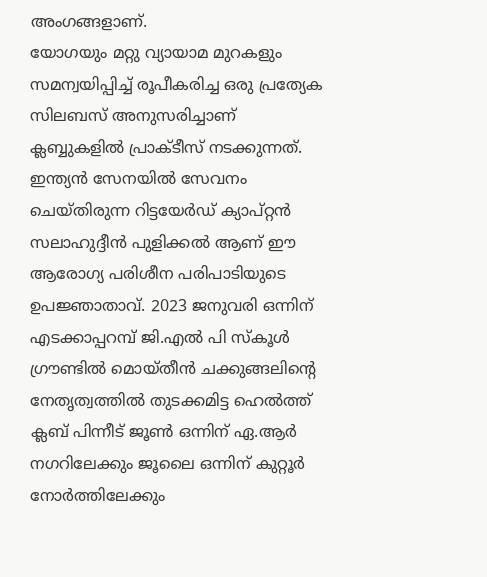അംഗങ്ങളാണ്.
യോഗയും മറ്റു വ്യായാമ മുറകളും സമന്വയിപ്പിച്ച് രൂപീകരിച്ച ഒരു പ്രത്യേക സിലബസ് അനുസരിച്ചാണ് ക്ലബ്ബുകളിൽ പ്രാക്ടീസ് നടക്കുന്നത്. ഇന്ത്യൻ സേനയിൽ സേവനം ചെയ്തിരുന്ന റിട്ടയേർഡ് ക്യാപ്റ്റൻ സലാഹുദ്ദീൻ പുളിക്കൽ ആണ് ഈ ആരോഗ്യ പരിശീന പരിപാടിയുടെ ഉപജ്ഞാതാവ്. 2023 ജനുവരി ഒന്നിന് എടക്കാപ്പറമ്പ് ജി.എൽ പി സ്കൂൾ ഗ്രൗണ്ടിൽ മൊയ്തീൻ ചക്കുങ്ങലിന്റെ നേതൃത്വത്തിൽ തുടക്കമിട്ട ഹെൽത്ത് ക്ലബ് പിന്നീട് ജൂൺ ഒന്നിന് ഏ.ആർ നഗറിലേക്കും ജൂലൈ ഒന്നിന് കുറ്റൂർ നോർത്തിലേക്കും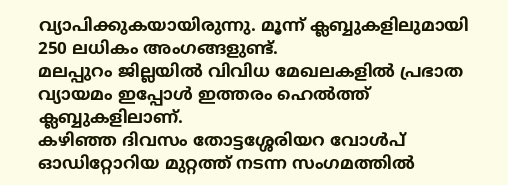വ്യാപിക്കുകയായിരുന്നു. മൂന്ന് ക്ലബ്ബുകളിലുമായി 250 ലധികം അംഗങ്ങളുണ്ട്.
മലപ്പുറം ജില്ലയിൽ വിവിധ മേഖലകളിൽ പ്രഭാത വ്യായമം ഇപ്പോൾ ഇത്തരം ഹെൽത്ത് ക്ലബ്ബുകളിലാണ്.
കഴിഞ്ഞ ദിവസം തോട്ടശ്ശേരിയറ വോൾപ് ഓഡിറ്റോറിയ മുറ്റത്ത് നടന്ന സംഗമത്തിൽ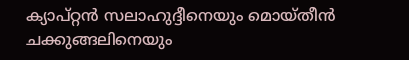ക്യാപ്റ്റൻ സലാഹുദ്ദീനെയും മൊയ്തീൻ ചക്കുങ്ങലിനെയും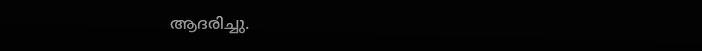ആദരിച്ചു.